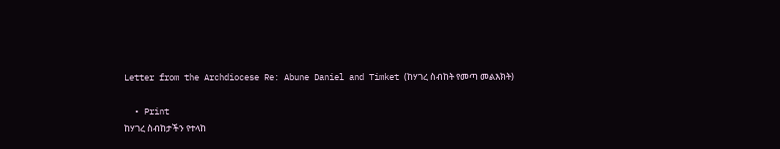Letter from the Archdiocese Re: Abune Daniel and Timket (ከሃገረ ስብከት የመጣ መልእክት)

  • Print
ከሃገረ ስብከታችን የተላከ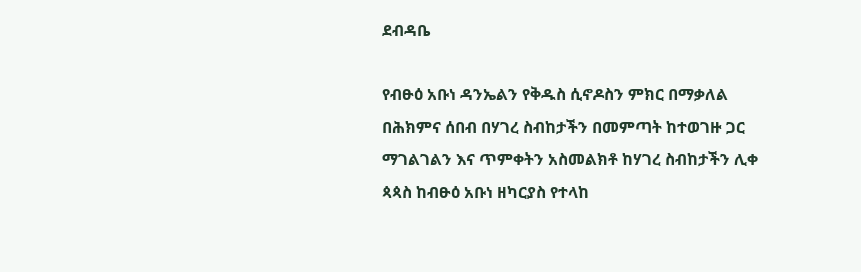ደብዳቤ

የብፁዕ አቡነ ዳንኤልን የቅዱስ ሲኖዶስን ምክር በማቃለል በሕክምና ሰበብ በሃገረ ስብከታችን በመምጣት ከተወገዙ ጋር ማገልገልን እና ጥምቀትን አስመልክቶ ከሃገረ ስብከታችን ሊቀ ጳጳስ ከብፁዕ አቡነ ዘካርያስ የተላከ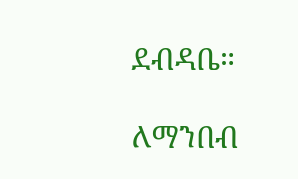ደብዳቤ።

ለማንበብ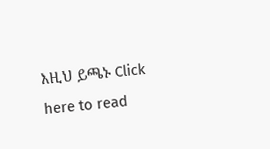እዚህ ይጫኑ Click here to read